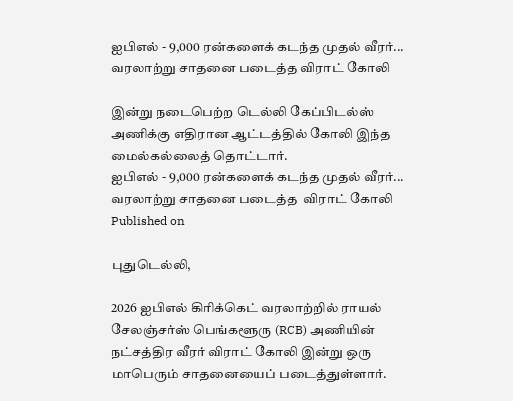ஐபிஎல் - 9,000 ரன்களைக் கடந்த முதல் வீரர்... வரலாற்று சாதனை படைத்த விராட் கோலி

இன்று நடைபெற்ற டெல்லி கேப்பிடல்ஸ் அணிக்கு எதிரான ஆட்டத்தில் கோலி இந்த மைல்கல்லைத் தொட்டார்.
ஐபிஎல் - 9,000 ரன்களைக் கடந்த முதல் வீரர்... வரலாற்று சாதனை படைத்த  விராட் கோலி
Published on

புதுடெல்லி,

2026 ஐபிஎல் கிரிக்கெட் வரலாற்றில் ராயல் சேலஞ்சர்ஸ் பெங்களூரு (RCB) அணியின் நட்சத்திர வீரர் விராட் கோலி இன்று ஒரு மாபெரும் சாதனையைப் படைத்துள்ளார்.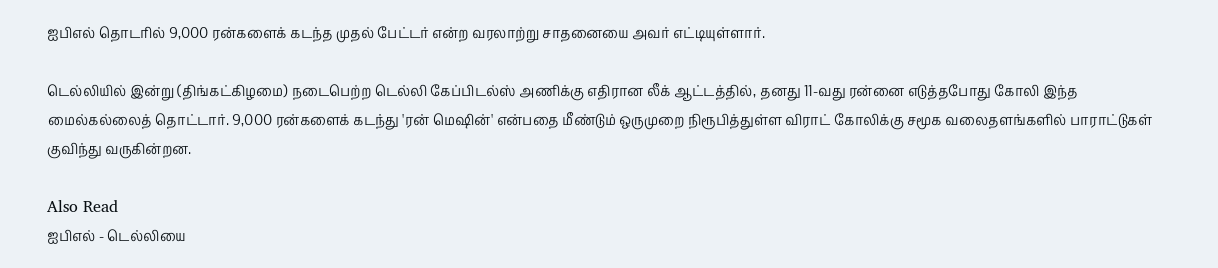ஐபிஎல் தொடரில் 9,000 ரன்களைக் கடந்த முதல் பேட்டர் என்ற வரலாற்று சாதனையை அவர் எட்டியுள்ளார்.

டெல்லியில் இன்று (திங்கட்கிழமை) நடைபெற்ற டெல்லி கேப்பிடல்ஸ் அணிக்கு எதிரான லீக் ஆட்டத்தில், தனது 11-வது ரன்னை எடுத்தபோது கோலி இந்த மைல்கல்லைத் தொட்டார். 9,000 ரன்களைக் கடந்து 'ரன் மெஷின்' என்பதை மீண்டும் ஒருமுறை நிரூபித்துள்ள விராட் கோலிக்கு சமூக வலைதளங்களில் பாராட்டுகள் குவிந்து வருகின்றன.

Also Read
ஐபிஎல் - டெல்லியை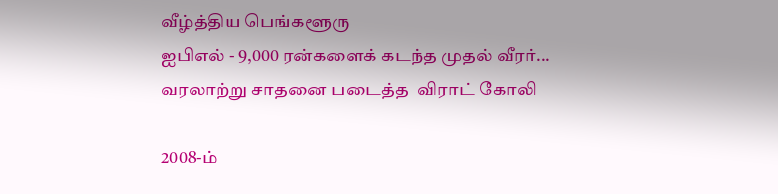வீழ்த்திய பெங்களூரு
ஐபிஎல் - 9,000 ரன்களைக் கடந்த முதல் வீரர்... வரலாற்று சாதனை படைத்த  விராட் கோலி

2008-ம்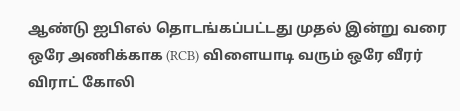ஆண்டு ஐபிஎல் தொடங்கப்பட்டது முதல் இன்று வரை ஒரே அணிக்காக (RCB) விளையாடி வரும் ஒரே வீரர் விராட் கோலி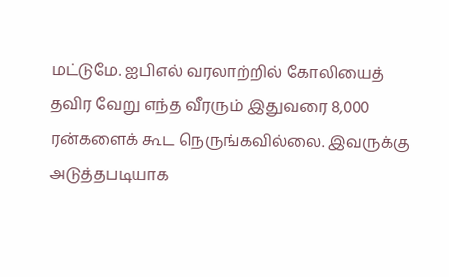மட்டுமே. ஐபிஎல் வரலாற்றில் கோலியைத் தவிர வேறு எந்த வீரரும் இதுவரை 8,000 ரன்களைக் கூட நெருங்கவில்லை. இவருக்கு அடுத்தபடியாக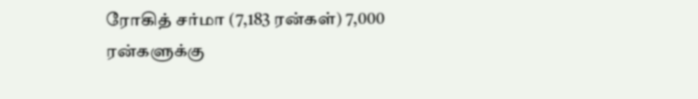ரோகித் சர்மா (7,183 ரன்கள்) 7,000 ரன்களுக்கு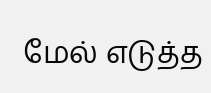மேல் எடுத்த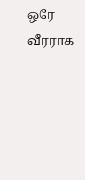ஒரே வீரராக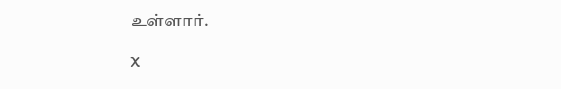உள்ளார்.

X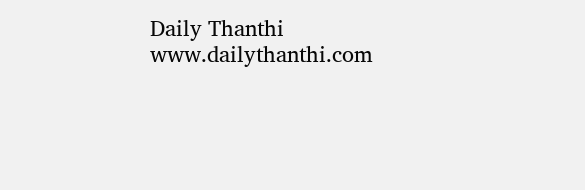Daily Thanthi
www.dailythanthi.com